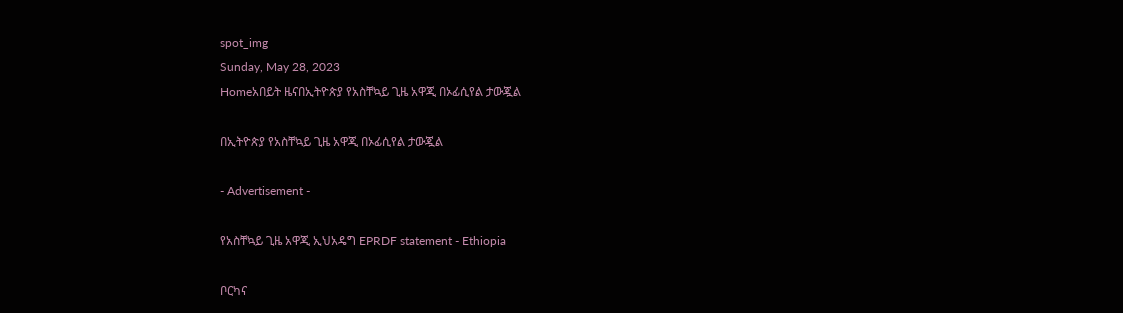spot_img
Sunday, May 28, 2023
Homeአበይት ዜናበኢትዮጵያ የአስቸኳይ ጊዜ አዋጂ በኦፊሲየል ታውጇል

በኢትዮጵያ የአስቸኳይ ጊዜ አዋጂ በኦፊሲየል ታውጇል

- Advertisement -

የአስቸኳይ ጊዜ አዋጂ ኢህአዴግ EPRDF statement - Ethiopia

ቦርካና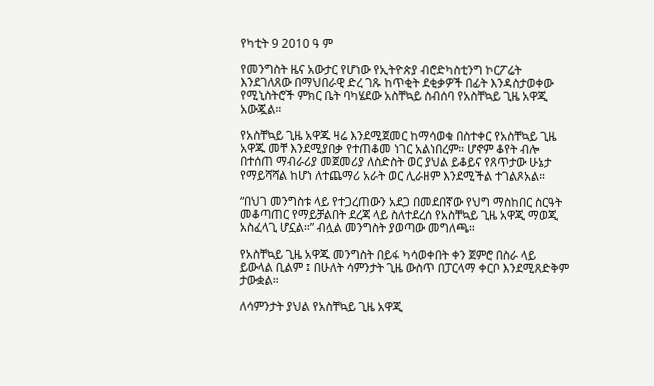የካቲት 9 2010 ዓ ም

የመንግስት ዜና አውታር የሆነው የኢትዮጵያ ብሮድካስቲንግ ኮርፖሬት እንደገለጸው በማህበራዊ ድረ ገጹ ከጥቂት ደቂቃዎች በፊት እንዳስታወቀው የሚኒስትሮች ምክር ቤት ባካሄደው አስቸኳይ ስብሰባ የአስቸኳይ ጊዜ አዋጂ አውጇል።

የአስቸኳይ ጊዜ አዋጁ ዛሬ እንደሚጀመር ከማሳወቁ በስተቀር የአስቸኳይ ጊዜ አዋጁ መቸ እንደሚያበቃ የተጠቆመ ነገር አልነበረም። ሆኖም ቆየት ብሎ በተሰጠ ማብራሪያ መጀመሪያ ለስድስት ወር ያህል ይቆይና የጸጥታው ሁኔታ የማይሻሻል ከሆነ ለተጨማሪ አራት ወር ሊራዘም እንደሚችል ተገልጾአል።

“በህገ መንግስቱ ላይ የተጋረጠውን አደጋ በመደበኛው የህግ ማስከበር ስርዓት መቆጣጠር የማይቻልበት ደረጃ ላይ ስለተደረሰ የአስቸኳይ ጊዜ አዋጂ ማወጂ አስፈላጊ ሆኗል።” ብሏል መንግስት ያወጣው መግለጫ።

የአስቸኳይ ጊዜ አዋጁ መንግስት በይፋ ካሳወቀበት ቀን ጀምሮ በስራ ላይ ይውላል ቢልም ፤ በሁለት ሳምንታት ጊዜ ውስጥ በፓርላማ ቀርቦ እንደሚጸድቅም ታውቋል።

ለሳምንታት ያህል የአስቸኳይ ጊዜ አዋጂ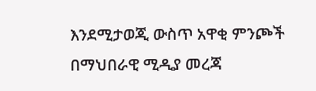እንደሚታወጂ ውስጥ አዋቂ ምንጮች በማህበራዊ ሚዲያ መረጃ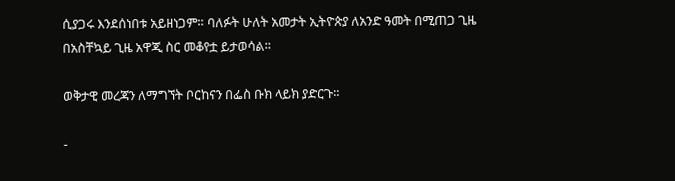ሲያጋሩ እንደሰነበቱ አይዘነጋም። ባለፉት ሁለት አመታት ኢትዮጵያ ለአንድ ዓመት በሚጠጋ ጊዜ በአስቸኳይ ጊዜ አዋጂ ስር መቆየቷ ይታወሳል።

ወቅታዊ መረጃን ለማግኘት ቦርከናን በፌስ ቡክ ላይክ ያድርጉ።

-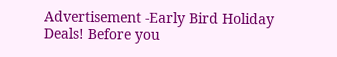Advertisement -Early Bird Holiday Deals! Before you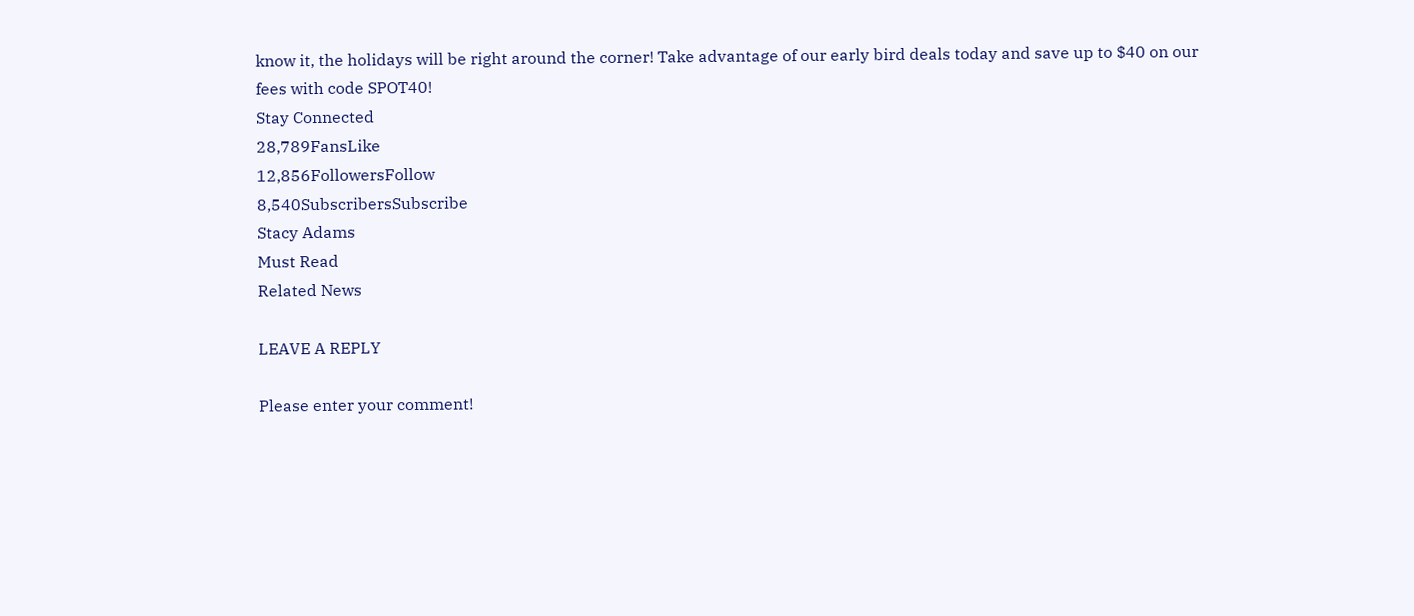know it, the holidays will be right around the corner! Take advantage of our early bird deals today and save up to $40 on our fees with code SPOT40!
Stay Connected
28,789FansLike
12,856FollowersFollow
8,540SubscribersSubscribe
Stacy Adams
Must Read
Related News

LEAVE A REPLY

Please enter your comment!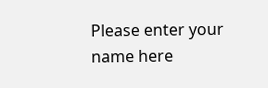Please enter your name here